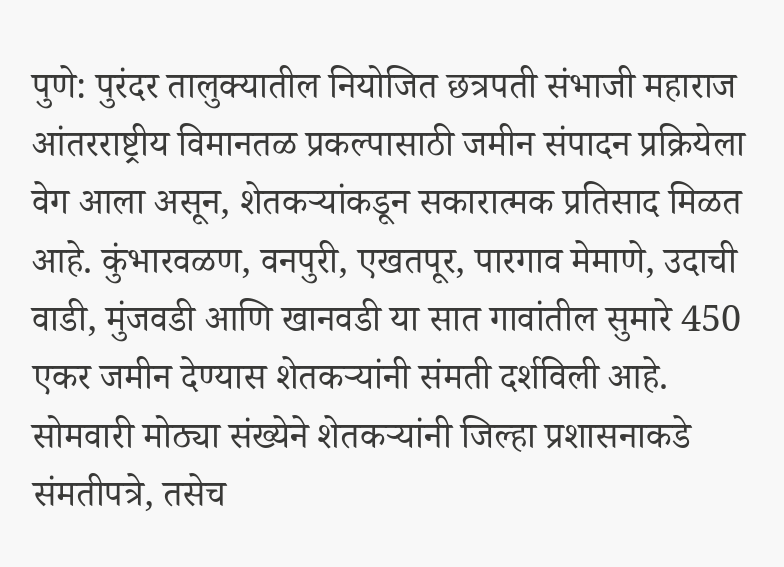पुणे: पुरंदर तालुक्यातील नियोजित छत्रपती संभाजी महाराज आंतरराष्ट्रीय विमानतळ प्रकल्पासाठी जमीन संपादन प्रक्रियेला वेग आला असून, शेतकऱ्यांकडून सकारात्मक प्रतिसाद मिळत आहे. कुंभारवळण, वनपुरी, एखतपूर, पारगाव मेमाणे, उदाची वाडी, मुंजवडी आणि खानवडी या सात गावांतील सुमारे 450 एकर जमीन देण्यास शेतकऱ्यांनी संमती दर्शविली आहे. सोमवारी मोठ्या संख्येने शेतकऱ्यांनी जिल्हा प्रशासनाकडे संमतीपत्रे, तसेच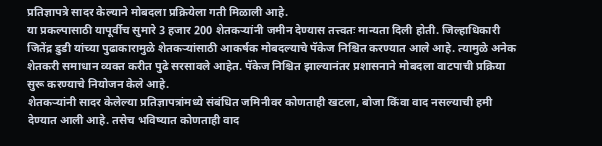प्रतिज्ञापत्रे सादर केल्याने मोबदला प्रक्रियेला गती मिळाली आहे.
या प्रकल्पासाठी यापूर्वीच सुमारे 3 हजार 200 शेतकऱ्यांनी जमीन देण्यास तत्त्वतः मान्यता दिली होती. जिल्हाधिकारी जितेंद्र डुडी यांच्या पुढाकारामुळे शेतकऱ्यांसाठी आकर्षक मोबदल्याचे पॅकेज निश्चित करण्यात आले आहे. त्यामुळे अनेक शेतकरी समाधान व्यक्त करीत पुढे सरसावले आहेत. पॅकेज निश्चित झाल्यानंतर प्रशासनाने मोबदला वाटपाची प्रक्रिया सुरू करण्याचे नियोजन केले आहे.
शेतकऱ्यांनी सादर केलेल्या प्रतिज्ञापत्रांमध्ये संबंधित जमिनीवर कोणताही खटला, बोजा किंवा वाद नसल्याची हमी देण्यात आली आहे. तसेच भविष्यात कोणताही वाद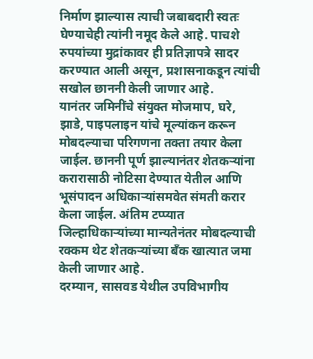निर्माण झाल्यास त्याची जबाबदारी स्वतः घेण्याचेही त्यांनी नमूद केले आहे. पाचशे रुपयांच्या मुद्रांकावर ही प्रतिज्ञापत्रे सादर करण्यात आली असून, प्रशासनाकडून त्यांची सखोल छाननी केली जाणार आहे.
यानंतर जमिनींचे संयुक्त मोजमाप, घरे, झाडे, पाइपलाइन यांचे मूल्यांकन करून मोबदल्याचा परिगणना तक्ता तयार केला जाईल. छाननी पूर्ण झाल्यानंतर शेतकऱ्यांना करारासाठी नोटिसा देण्यात येतील आणि भूसंपादन अधिकाऱ्यांसमवेत संमती करार केला जाईल. अंतिम टप्प्यात जिल्हाधिकाऱ्यांच्या मान्यतेनंतर मोबदल्याची रक्कम थेट शेतकऱ्यांच्या बँक खात्यात जमा केली जाणार आहे.
दरम्यान, सासवड येथील उपविभागीय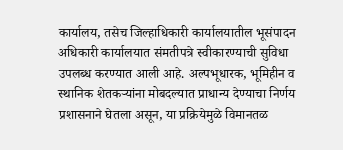कार्यालय, तसेच जिल्हाधिकारी कार्यालयातील भूसंपादन अधिकारी कार्यालयात संमतीपत्रे स्वीकारण्याची सुविधा उपलब्ध करण्यात आली आहे. अल्पभूधारक, भूमिहीन व स्थानिक शेतकऱ्यांना मोबदल्यात प्राधान्य देण्याचा निर्णय प्रशासनाने घेतला असून, या प्रक्रियेमुळे विमानतळ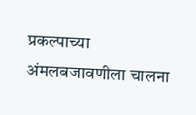प्रकल्पाच्या अंमलबजावणीला चालना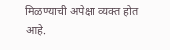मिळण्याची अपेक्षा व्यक्त होत आहे.